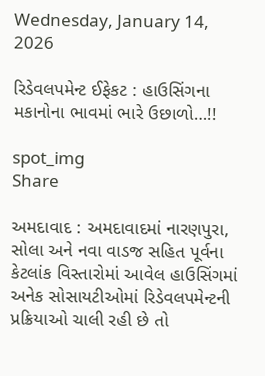Wednesday, January 14, 2026

રિડેવલપમેન્ટ ઈફેકટ : હાઉસિંગના મકાનોના ભાવમાં ભારે ઉછાળો…!!

spot_img
Share

અમદાવાદ : અમદાવાદમાં નારણપુરા, સોલા અને નવા વાડજ સહિત પૂર્વના કેટલાંક વિસ્તારોમાં આવેલ હાઉસિંગમાં અનેક સોસાયટીઓમાં રિડેવલપમેન્ટની પ્રક્રિયાઓ ચાલી રહી છે તો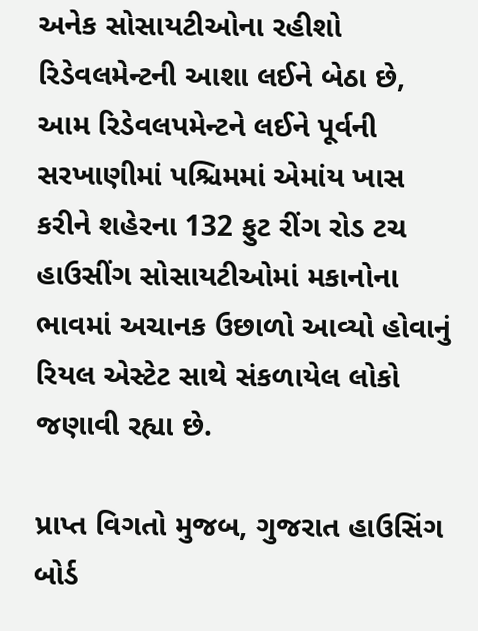અનેક સોસાયટીઓના રહીશો રિડેવલમેન્ટની આશા લઈને બેઠા છે, આમ રિડેવલપમેન્ટને લઈને પૂર્વની સરખાણીમાં પશ્ચિમમાં એમાંય ખાસ કરીને શહેરના 132 ફુટ રીંગ રોડ ટચ હાઉસીંગ સોસાયટીઓમાં મકાનોના ભાવમાં અચાનક ઉછાળો આવ્યો હોવાનું રિયલ એસ્ટેટ સાથે સંકળાયેલ લોકો જણાવી રહ્યા છે.

પ્રાપ્ત વિગતો મુજબ, ગુજરાત હાઉસિંગ બોર્ડ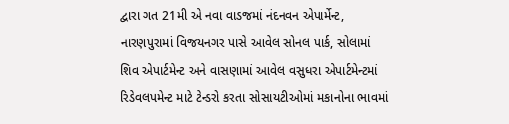દ્વારા ગત 21મી એ નવા વાડજમાં નંદનવન એપાર્મેન્ટ, નારણપુરામાં વિજયનગર પાસે આવેલ સોનલ પાર્ક, સોલામાં શિવ એપાર્ટમેન્ટ અને વાસણામાં આવેલ વસુધરા એપાર્ટમેન્ટમાં રિડેવલપમેન્ટ માટે ટેન્ડરો કરતા સોસાયટીઓમાં મકાનોના ભાવમાં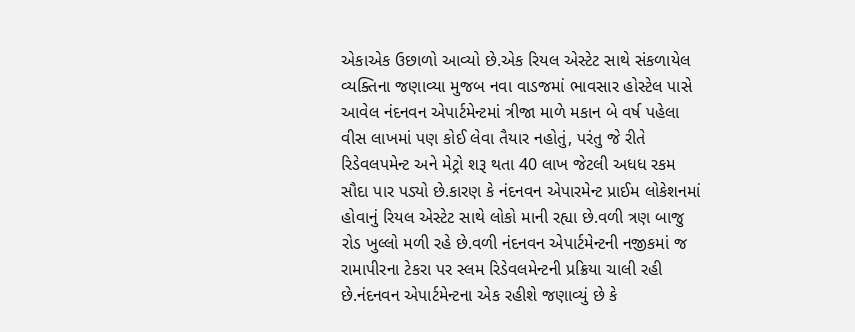એકાએક ઉછાળો આવ્યો છે.એક રિયલ એસ્ટેટ સાથે સંકળાયેલ વ્યક્તિના જણાવ્યા મુજબ નવા વાડજમાં ભાવસાર હોસ્ટેલ પાસે આવેલ નંદનવન એપાર્ટમેન્ટમાં ત્રીજા માળે મકાન બે વર્ષ પહેલા વીસ લાખમાં પણ કોઈ લેવા તૈયાર નહોતું, પરંતુ જે રીતે રિડેવલપમેન્ટ અને મેટ્રો શરૂ થતા 40 લાખ જેટલી અધધ રકમ સૌદા પાર પડ્યો છે.કારણ કે નંદનવન એપારમેન્ટ પ્રાઈમ લોકેશનમાં હોવાનું રિયલ એસ્ટેટ સાથે લોકો માની રહ્યા છે.વળી ત્રણ બાજુ રોડ ખુલ્લો મળી રહે છે.વળી નંદનવન એપાર્ટમેન્ટની નજીકમાં જ રામાપીરના ટેકરા પર સ્લમ રિડેવલમેન્ટની પ્રક્રિયા ચાલી રહી છે.નંદનવન એપાર્ટમેન્ટના એક રહીશે જણાવ્યું છે કે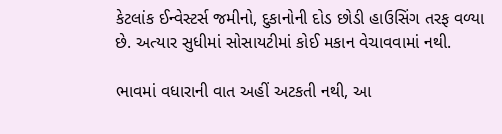કેટલાંક ઈન્વેસ્ટર્સ જમીનો, દુકાનોની દોડ છોડી હાઉસિંગ તરફ વળ્યા છે. અત્યાર સુધીમાં સોસાયટીમાં કોઈ મકાન વેચાવવામાં નથી.

ભાવમાં વધારાની વાત અહીં અટકતી નથી, આ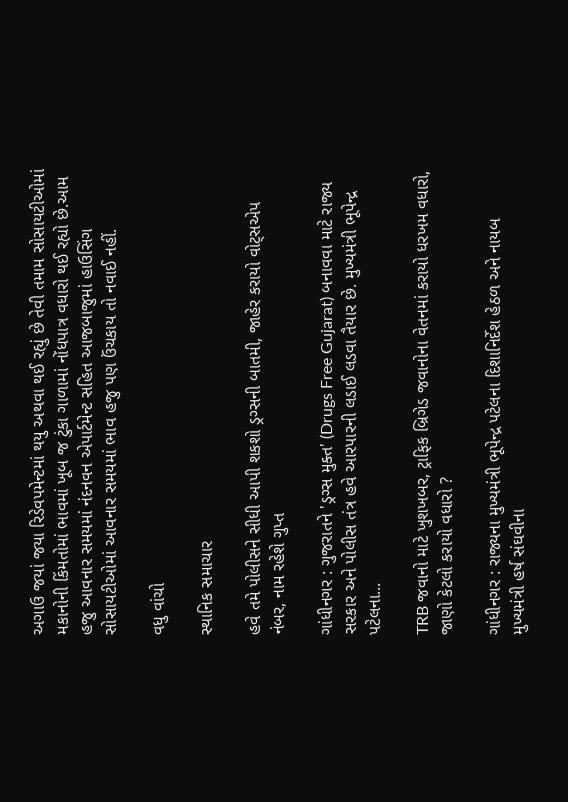અગાઉ જયાં જયા રિડેવપમેન્ટમાં થયુ અથવા થઈ રહ્યું છે તેવી તમામ સોસાયટીઓમાં મકાનોની કિંમતોમાં ભાવમાં ખૂબ જ ટુંકા ગાળામાં નોંધપાત્ર વધારો થઈ રહ્યો છે.આમ હજુ આવનાર સમયમાં નંદનવન એપાર્ટમેન્ટ સહિત આજબાજુમાં હાઉસિંગ સોસાયટીઓમાં આવનાર સમયમાં ભાવ હજુ પણ ઉંચકાય તો નવાઈ નહીં.

વધુ વાંચો

સ્થાનિક સમાચાર

હવે તમે પોલીસને સીધી આપી શકશો ડ્રગ્સની બાતમી, જાહેર કરાયો વોટ્સએપ નંબર, નામ રહેશે ગુપ્ત

ગાંધીનગર : ગુજરાતને 'ડ્રગ્સ મુક્ત' (Drugs Free Gujarat) બનાવવા માટે રાજ્ય સરકાર અને પોલીસ તંત્ર હવે આરપારની લડાઈ લડવા તૈયાર છે. મુખ્યમંત્રી ભૂપેન્દ્ર પટેલના...

TRB જવાનો માટે ખુશખબર, ટ્રાફિક બ્રિગેડ જવાનોના વેતનમાં કરાયો ધરખમ વધારો, જાણો કેટલો કરાયો વધારો ?

ગાંધીનગર : રાજ્યના મુખ્યમંત્રી ભૂપેન્દ્ર પટેલના દિશાનિર્દેશ હેઠળ અને નાયબ મુખ્યમંત્રી હર્ષ સંઘવીના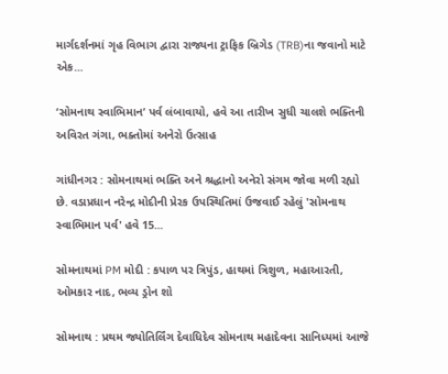માર્ગદર્શનમાં ગૃહ વિભાગ દ્વારા રાજ્યના ટ્રાફિક બ્રિગેડ (TRB)ના જવાનો માટે એક...

‘સોમનાથ સ્વાભિમાન’ પર્વ લંબાવાયો, હવે આ તારીખ સુધી ચાલશે ભક્તિની અવિરત ગંગા, ભક્તોમાં અનેરો ઉત્સાહ

ગાંધીનગર : સોમનાથમાં ભક્તિ અને શ્રદ્ધાનો અનેરો સંગમ જોવા મળી રહ્યો છે. વડાપ્રધાન નરેન્દ્ર મોદીની પ્રેરક ઉપસ્થિતિમાં ઉજવાઈ રહેલું 'સોમનાથ સ્વાભિમાન પર્વ' હવે 15...

સોમનાથમાં PM મોદી : કપાળ પર ત્રિપુંડ, હાથમાં ત્રિશુળ, મહાઆરતી, ઓમકાર નાદ, ભવ્ય ડ્રોન શો

સોમનાથ : પ્રથમ જ્યોતિર્લિંગ દેવાધિદેવ સોમનાથ મહાદેવના સાનિધ્યમાં આજે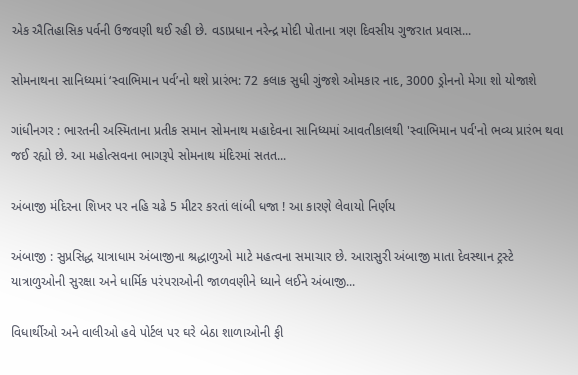એક ઐતિહાસિક પર્વની ઉજવણી થઈ રહી છે. વડાપ્રધાન નરેન્દ્ર મોદી પોતાના ત્રણ દિવસીય ગુજરાત પ્રવાસ...

સોમનાથના સાનિધ્યમાં ‘સ્વાભિમાન પર્વ’નો થશે પ્રારંભ: 72 કલાક સુધી ગુંજશે ઓમકાર નાદ, 3000 ડ્રોનનો મેગા શો યોજાશે

ગાંધીનગર : ભારતની અસ્મિતાના પ્રતીક સમાન સોમનાથ મહાદેવના સાનિધ્યમાં આવતીકાલથી 'સ્વાભિમાન પર્વ'નો ભવ્ય પ્રારંભ થવા જઈ રહ્યો છે. આ મહોત્સવના ભાગરૂપે સોમનાથ મંદિરમાં સતત...

અંબાજી મંદિરના શિખર પર નહિ ચઢે 5 મીટર કરતાં લાંબી ધજા ! આ કારણે લેવાયો નિર્ણય

અંબાજી : સુપ્રસિદ્ધ યાત્રાધામ અંબાજીના શ્રદ્ધાળુઓ માટે મહત્વના સમાચાર છે. આરાસુરી અંબાજી માતા દેવસ્થાન ટ્રસ્ટે યાત્રાળુઓની સુરક્ષા અને ધાર્મિક પરંપરાઓની જાળવણીને ધ્યાને લઈને અંબાજી...

વિધાર્થીઓ અને વાલીઓ હવે પોર્ટલ પર ઘરે બેઠા શાળાઓની ફી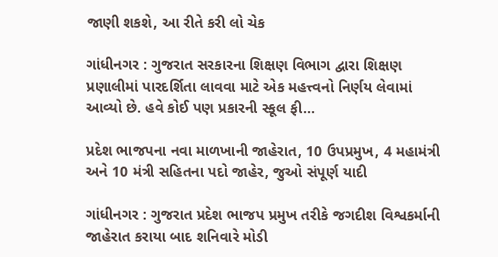જાણી શકશે, આ રીતે કરી લો ચેક

ગાંધીનગર : ગુજરાત સરકારના શિક્ષણ વિભાગ દ્વારા શિક્ષણ પ્રણાલીમાં પારદર્શિતા લાવવા માટે એક મહત્ત્વનો નિર્ણય લેવામાં આવ્યો છે. હવે કોઈ પણ પ્રકારની સ્કૂલ ફી...

પ્રદેશ ભાજપના નવા માળખાની જાહેરાત, 10 ઉપપ્રમુખ, 4 મહામંત્રી અને 10 મંત્રી સહિતના પદો જાહેર, જુઓ સંપૂર્ણ યાદી

ગાંધીનગર : ગુજરાત પ્રદેશ ભાજપ પ્રમુખ તરીકે જગદીશ વિશ્વકર્માની જાહેરાત કરાયા બાદ શનિવારે મોડી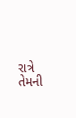રાત્રે તેમની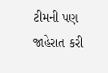ટીમની પણ જાહેરાત કરી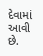દેવામાં આવી છે.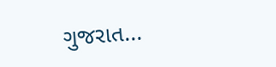ગુજરાત...